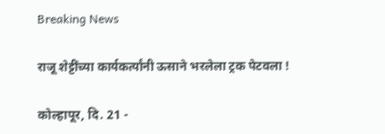Breaking News

राजू शेट्टींच्या कार्यकर्त्यांनी ऊसाने भरलेला ट्रक पेटवला !

कोल्हापूर, दि. 21 -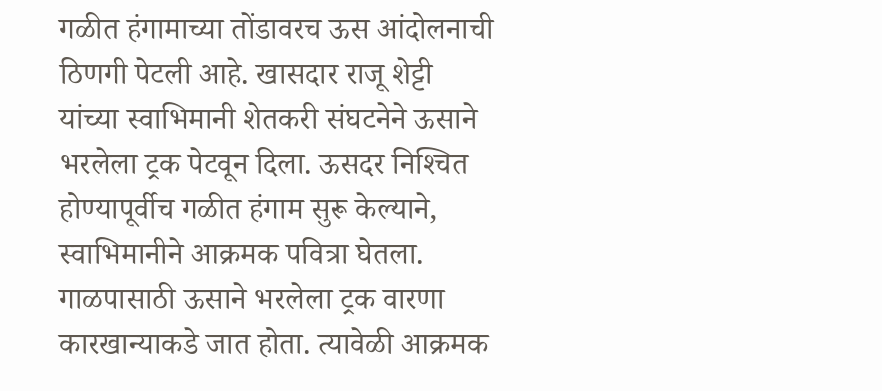गळीत हंगामाच्या तोंडावरच ऊस आंदोलनाची ठिणगी पेटली आहे. खासदार राजू शेट्टी यांच्या स्वाभिमानी शेतकरी संघटनेने ऊसाने भरलेला ट्रक पेटवून दिला. ऊसदर निश्‍चित होण्यापूर्वीच गळीत हंगाम सुरू केल्याने, स्वाभिमानीने आक्रमक पवित्रा घेतला. गाळपासाठी ऊसाने भरलेला ट्रक वारणा कारखान्याकडे जात होता. त्यावेळी आक्रमक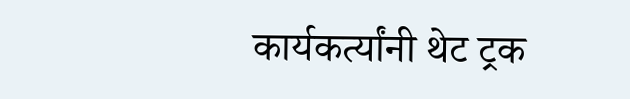कार्यकर्त्यांनी थेट ट्रक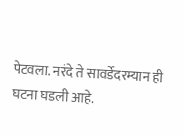पेटवला. नरंदे ते सावर्डेदरम्यान ही घटना घडली आहे.